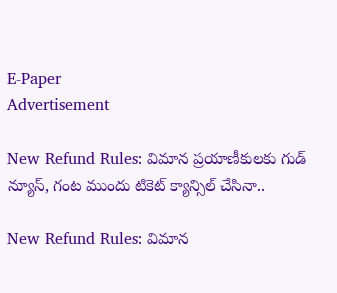E-Paper
Advertisement

New Refund Rules: విమాన ప్రయాణీకులకు గుడ్ న్యూస్, గంట ముందు టికెట్ క్యాన్సిల్ చేసినా..

New Refund Rules: విమాన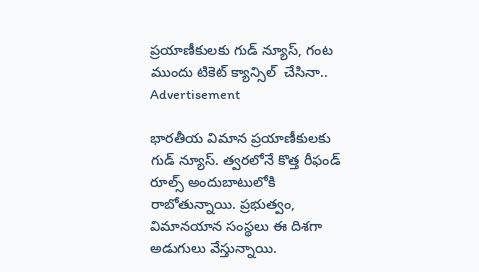ప్రయాణీకులకు గుడ్ న్యూస్, గంట ముందు టికెట్ క్యాన్సిల్  చేసినా..
Advertisement

భారతీయ విమాన ప్రయాణీకులకు గుడ్ న్యూస్. త్వరలోనే కొత్త రీఫండ్ రూల్స్ అందుబాటులోకి రాబోతున్నాయి. ప్రభుత్వం, విమానయాన సంస్థలు ఈ దిశగా అడుగులు వేస్తున్నాయి.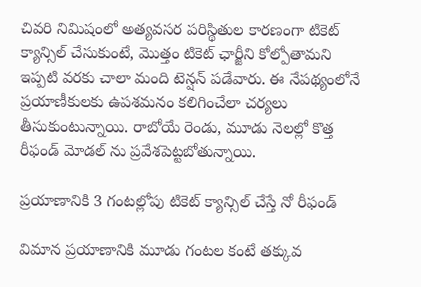చివరి నిమిషంలో అత్యవసర పరిస్థితుల కారణంగా టికెట్ క్యాన్సిల్ చేసుకుంటే, మొత్తం టికెట్ ఛార్జీని కోల్పోతామని ఇప్పటి వరకు చాలా మంది టెన్షన్ పడేవారు. ఈ నేపథ్యంలోనే ప్రయాణీకులకు ఉపశమనం కలిగించేలా చర్యలు తీసుకుంటున్నాయి. రాబోయే రెండు, మూడు నెలల్లో కొత్త రీఫండ్ మోడల్‌ ను ప్రవేశపెట్టబోతున్నాయి.

ప్రయాణానికి 3 గంటల్లోపు టికెట్ క్యాన్సిల్ చేస్తే నో రీఫండ్

విమాన ప్రయాణానికి మూడు గంటల కంటే తక్కువ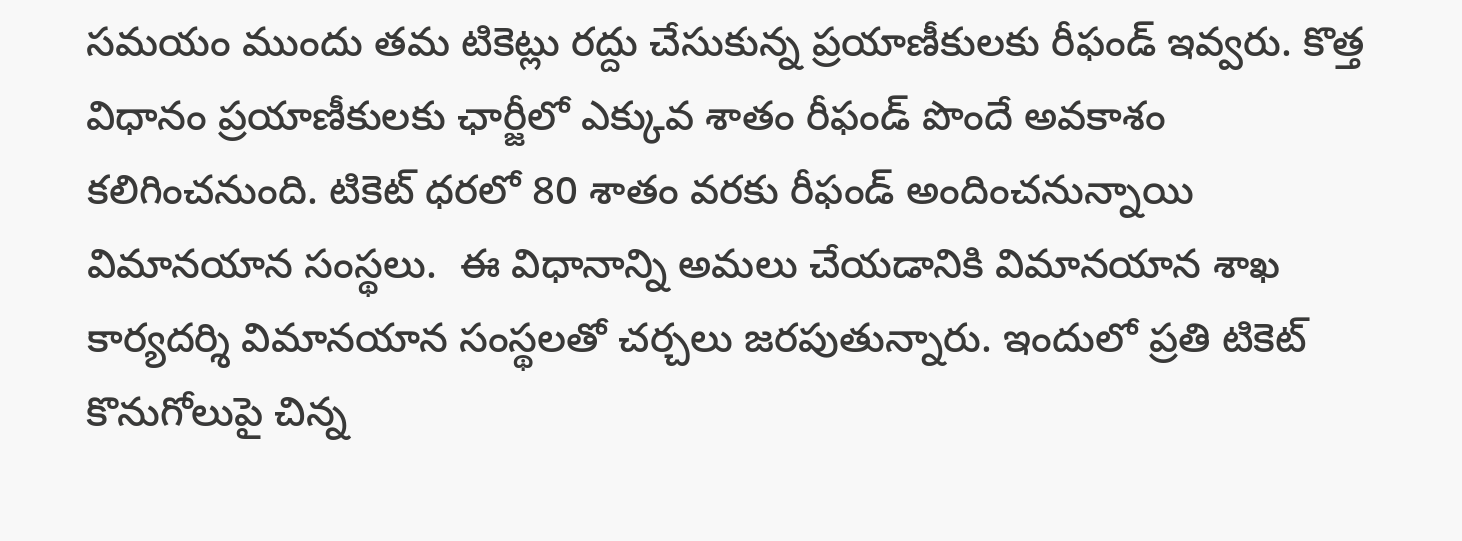సమయం ముందు తమ టికెట్లు రద్దు చేసుకున్న ప్రయాణీకులకు రీఫండ్ ఇవ్వరు. కొత్త విధానం ప్రయాణీకులకు ఛార్జీలో ఎక్కువ శాతం రీఫండ్ పొందే అవకాశం కలిగించనుంది. టికెట్ ధరలో 80 శాతం వరకు రీఫండ్ అందించనున్నాయి విమానయాన సంస్థలు.  ఈ విధానాన్ని అమలు చేయడానికి విమానయాన శాఖ కార్యదర్శి విమానయాన సంస్థలతో చర్చలు జరపుతున్నారు. ఇందులో ప్రతి టికెట్ కొనుగోలుపై చిన్న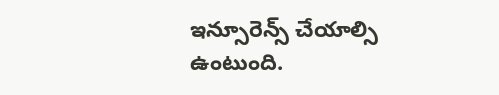ఇన్సూరెన్స్ చేయాల్సి ఉంటుంది.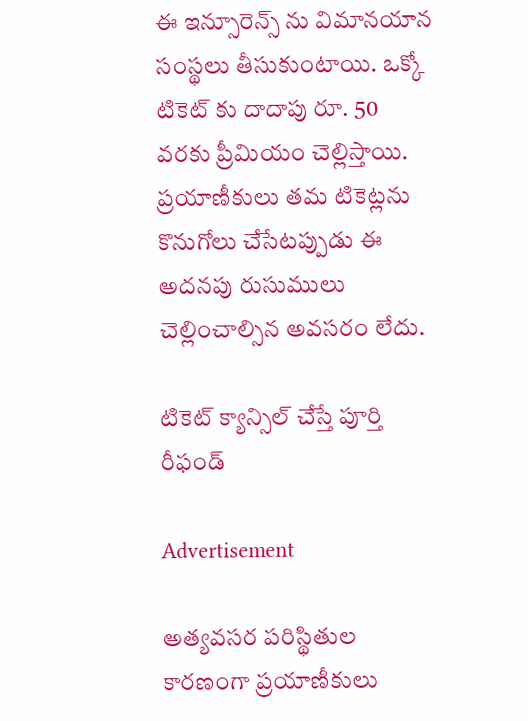ఈ ఇన్సూరెన్స్ ను విమానయాన సంస్థలు తీసుకుంటాయి. ఒక్కో టికెట్‌ కు దాదాపు రూ. 50 వరకు ప్రీమియం చెల్లిస్తాయి. ప్రయాణీకులు తమ టికెట్లను కొనుగోలు చేసేటప్పుడు ఈ అదనపు రుసుములు చెల్లించాల్సిన అవసరం లేదు.

టికెట్ క్యాన్సిల్ చేస్తే పూర్తి రీఫండ్

Advertisement

అత్యవసర పరిస్థితుల కారణంగా ప్రయాణీకులు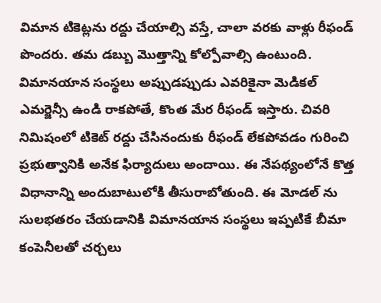విమాన టికెట్లను రద్దు చేయాల్సి వస్తే, చాలా వరకు వాళ్లు రీఫండ్ పొందరు. తమ డబ్బు మొత్తాన్ని కోల్పోవాల్సి ఉంటుంది. విమానయాన సంస్థలు అప్పుడప్పుడు ఎవరికైనా మెడికల్ ఎమర్జెన్సీ ఉండి రాకపోతే, కొంత మేర రీఫండ్ ఇస్తారు. చివరి నిమిషంలో టికెట్ రద్దు చేసినందుకు రీఫండ్ లేకపోవడం గురించి ప్రభుత్వానికి అనేక ఫిర్యాదులు అందాయి. ఈ నేపథ్యంలోనే కొత్త విధానాన్ని అందుబాటులోకి తీసురాబోతుంది. ఈ మోడల్ ను సులభతరం చేయడానికి విమానయాన సంస్థలు ఇప్పటికే బీమా కంపెనీలతో చర్చలు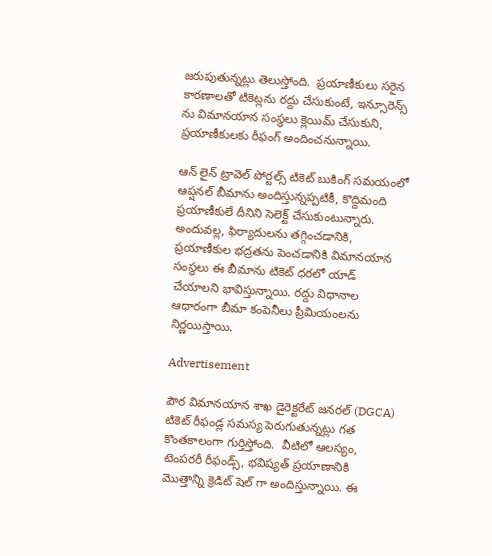జరుపుతున్నట్లు తెలుస్తోంది.  ప్రయాణీకులు సరైన కారణాలతో టికెట్లను రద్దు చేసుకుంటే, ఇన్సూరెన్స్ ను విమానయాన సంస్థలు క్లెయిమ్ చేసుకుని, ప్రయాణీకులకు రీఫంగ్ అందించనున్నాయి.

ఆన్‌ లైన్ ట్రావెల్ పోర్టల్స్ టికెట్ బుకింగ్ సమయంలో ఆప్షనల్ బీమాను అందిస్తున్నప్పటికీ, కొద్దిమంది ప్రయాణీకులే దీనిని సెలెక్ట్ చేసుకుంటున్నారు. అందువల్ల, ఫిర్యాదులను తగ్గించడానికి, ప్రయాణీకుల భద్రతను పెంచడానికి విమానయాన సంస్థలు ఈ బీమాను టికెట్ ధరలో యాడ్ చేయాలని భావిస్తున్నాయి. రద్దు విధానాల ఆధారంగా బీమా కంపెనీలు ప్రీమియంలను నిర్ణయిస్తాయి.

Advertisement

పౌర విమానయాన శాఖ డైరెక్టరేట్ జనరల్ (DGCA) టికెట్ రీఫండ్ల సమస్య పెరుగుతున్నట్లు గత కొంతకాలంగా గుర్తిస్తోంది.  వీటిలో ఆలస్యం, టెంపరరీ రీఫండ్స్, భవిష్యత్ ప్రయాణానికి మొత్తాన్ని క్రెడిట్ షెల్‌ గా అందిస్తున్నాయి. ఈ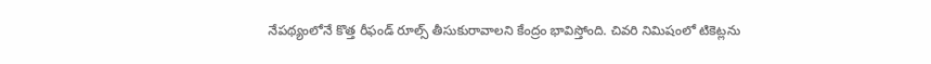నేపథ్యంలోనే కొత్త రీఫండ్ రూల్స్ తీసుకురావాలని కేంద్రం భావిస్తోంది. చివరి నిమిషంలో టికెట్లను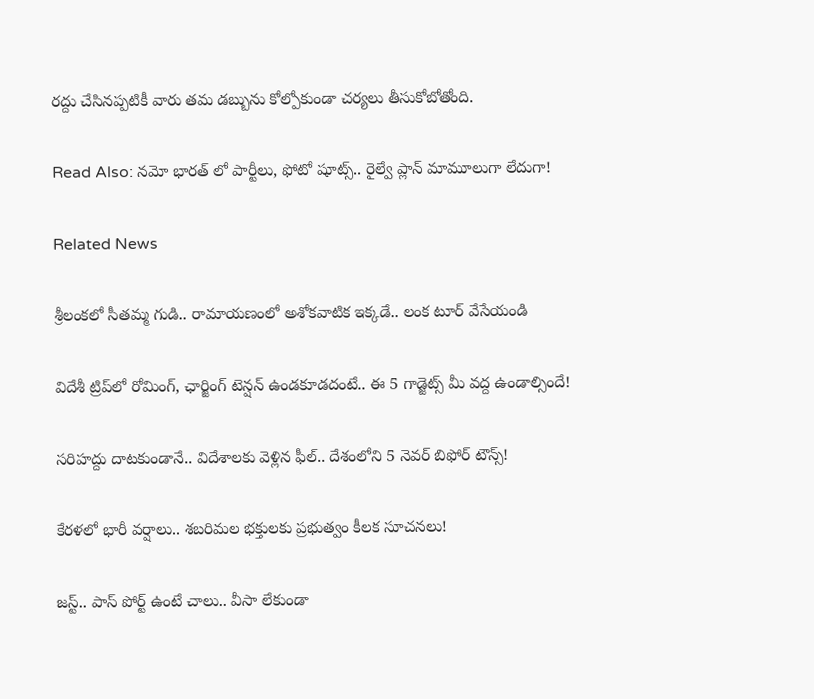రద్దు చేసినప్పటికీ వారు తమ డబ్బును కోల్పోకుండా చర్యలు తీసుకోబోతోంది.

Read Also: నమో భారత్ లో పార్టీలు, ఫోటో షూట్స్.. రైల్వే ప్లాన్ మామూలుగా లేదుగా!

Related News

శ్రీలంకలో సీతమ్మ గుడి.. రామాయణంలో అశోకవాటిక ఇక్కడే.. లంక టూర్ వేసేయండి

విదేశీ ట్రిప్‌లో రోమింగ్, ఛార్జింగ్ టెన్షన్ ఉండకూడదంటే.. ఈ 5 గాడ్జెట్స్ మీ వద్ద ఉండాల్సిందే!

సరిహద్దు దాటకుండానే.. విదేశాలకు వెళ్లిన ఫీల్.. దేశంలోని 5 నెవర్ బిఫోర్ టౌన్స్!

కేరళలో భారీ వర్షాలు.. శబరిమల భక్తులకు ప్రభుత్వం కీలక సూచనలు!

జస్ట్.. పాస్‌ పోర్ట్ ఉంటే చాలు.. వీసా లేకుండా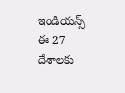ఇండియన్స్ ఈ 27 దేశాలకు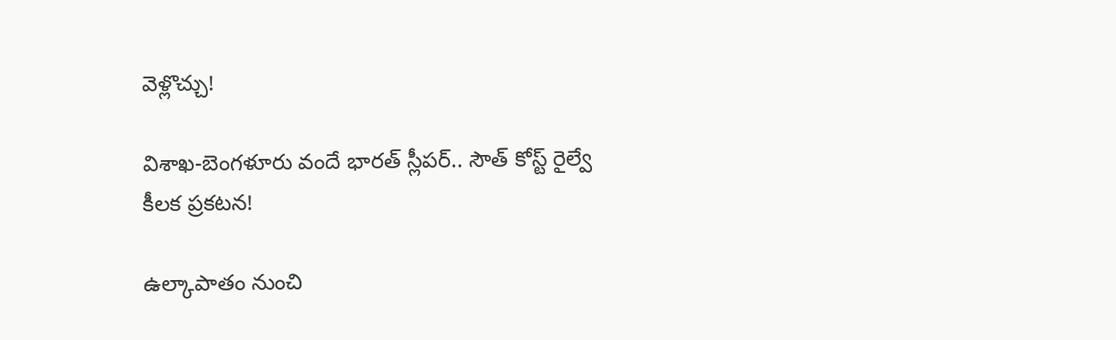వెళ్లొచ్చు!

విశాఖ-బెంగళూరు వందే భారత్ స్లీపర్‌.. సౌత్ కోస్ట్ రైల్వే కీలక ప్రకటన!

ఉల్కాపాతం నుంచి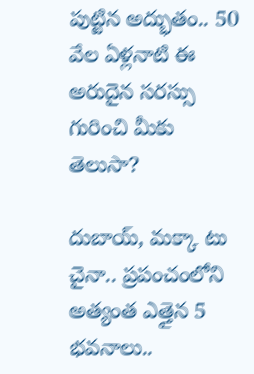పుట్టిన అద్భుతం.. 50 వేల ఏళ్లనాటి ఈ అరుదైన సరస్సు గురించి మీకు తెలుసా?

దుబాయ్, మక్కా టు చైనా.. ప్రపంచంలోని అత్యంత ఎత్తైన 5 భవనాలు..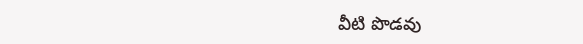వీటి పొడవు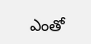ఎంతో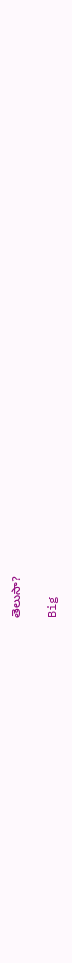తెలుసా?

Big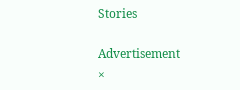Stories

Advertisement
×